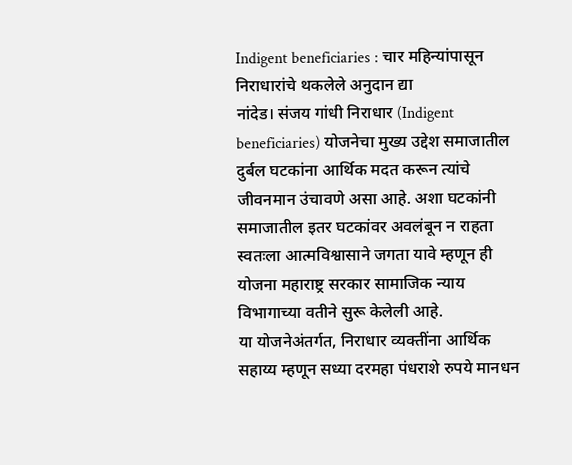Indigent beneficiaries : चार महिन्यांपासून निराधारांचे थकलेले अनुदान द्या
नांदेड। संजय गांधी निराधार (Indigent beneficiaries) योजनेचा मुख्य उद्देश समाजातील दुर्बल घटकांना आर्थिक मदत करून त्यांचे जीवनमान उंचावणे असा आहे. अशा घटकांनी समाजातील इतर घटकांवर अवलंबून न राहता स्वतःला आत्मविश्वासाने जगता यावे म्हणून ही योजना महाराष्ट्र सरकार सामाजिक न्याय विभागाच्या वतीने सुरू केलेली आहे.
या योजनेअंतर्गत, निराधार व्यक्तींना आर्थिक सहाय्य म्हणून सध्या दरमहा पंधराशे रुपये मानधन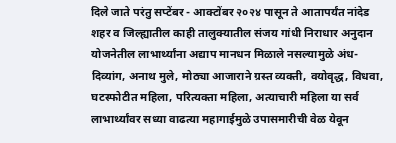दिले जाते परंतु सप्टेंबर - आक्टोंबर २०२४ पासून ते आतापर्यंत नांदेड शहर व जिल्ह्यातील काही तालुक्यातील संजय गांधी निराधार अनुदान योजनेतील लाभार्थ्यांना अद्याप मानधन मिळाले नसल्यामुळे अंध-दिव्यांग, अनाथ मुले, मोठ्या आजाराने ग्रस्त व्यक्ती, वयोवृद्ध, विधवा, घटस्फोटीत महिला, परित्यक्ता महिला, अत्याचारी महिला या सर्व लाभार्थ्यांवर सध्या वाढत्या महागाईमुळे उपासमारीची वेळ येवून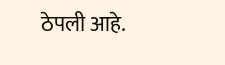ठेपली आहे.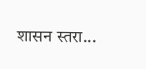शासन स्तरा...